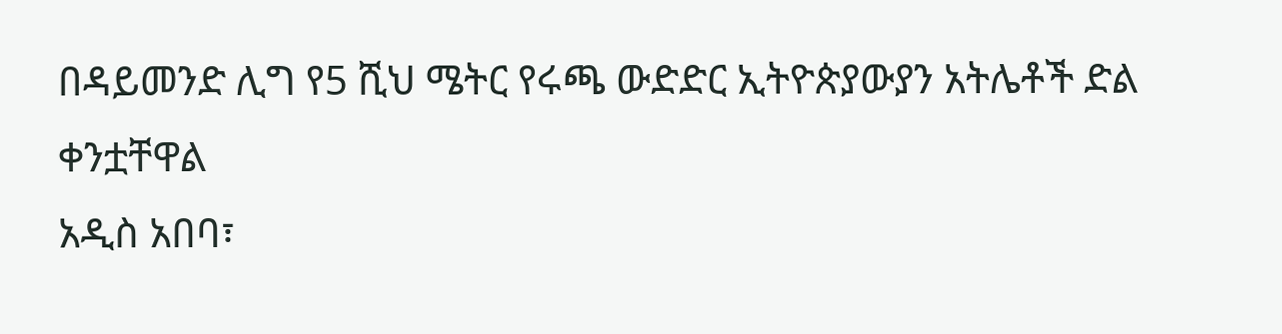በዳይመንድ ሊግ የ5 ሺህ ሜትር የሩጫ ውድድር ኢትዮጵያውያን አትሌቶች ድል ቀንቷቸዋል
አዲስ አበባ፣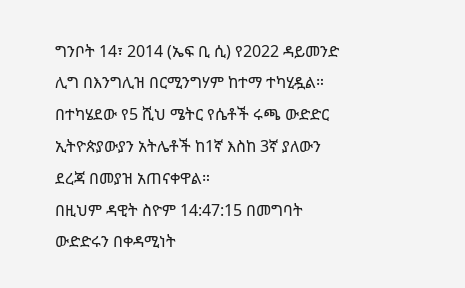ግንቦት 14፣ 2014 (ኤፍ ቢ ሲ) የ2022 ዳይመንድ ሊግ በእንግሊዝ በርሚንግሃም ከተማ ተካሂዷል።
በተካሄደው የ5 ሺህ ሜትር የሴቶች ሩጫ ውድድር ኢትዮጵያውያን አትሌቶች ከ1ኛ እስከ 3ኛ ያለውን ደረጃ በመያዝ አጠናቀዋል።
በዚህም ዳዊት ስዮም 14:47:15 በመግባት ውድድሩን በቀዳሚነት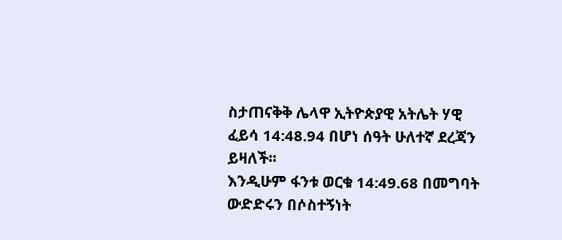ስታጠናቅቅ ሌላዋ ኢትዮጵያዊ አትሌት ሃዊ ፈይሳ 14:48.94 በሆነ ሰዓት ሁለተኛ ደረጃን ይዛለች፡፡
እንዲሁም ፋንቱ ወርቁ 14:49.68 በመግባት ውድድሩን በሶስተኝነት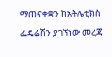ማጠናቀቋን ከአትሌቲክስ ፌዴሬሽን ያገኘነው መረጃ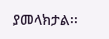ያመላክታል፡፡